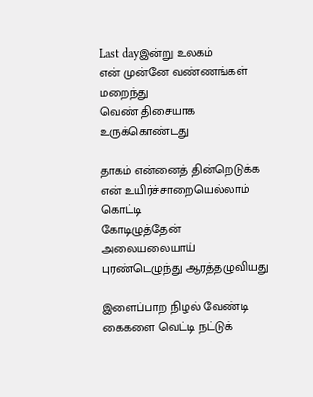Last dayஇன்று உலகம்
என் முன்னே வண்ணங்கள் மறைந்து
வெண் திசையாக உருக்கொண்டது

தாகம் என்னைத் தின்றெடுக்க
என் உயிர்ச்சாறையெல்லாம் கொட்டி
கோடிழுத்தேன்
அலையலையாய் புரண்டெழுந்து ஆரத்தழுவியது

இளைப்பாற நிழல் வேண்டி
கைகளை வெட்டி நட்டுக்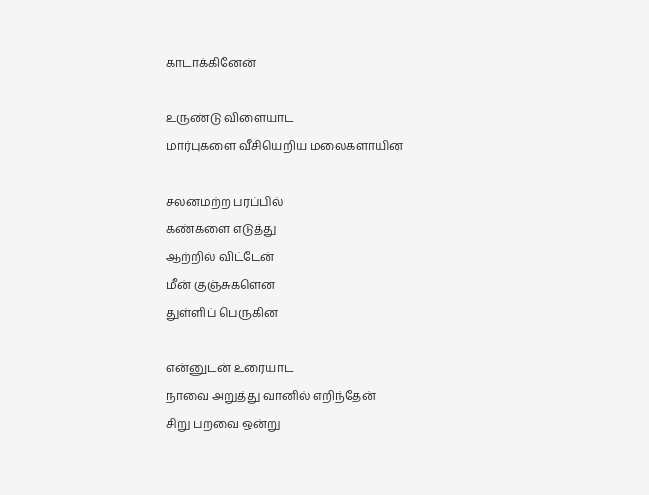காடாக்கினேன்

உருண்டு விளையாட
மார்புகளை வீசியெறிய மலைகளாயின

சலனமற்ற பரப்பில்
கண்களை எடுத்து
ஆற்றில் விட்டேன்
மீன் குஞ்சுகளென
துள்ளிப் பெருகின

என்னுடன் உரையாட
நாவை அறுத்து வானில் எறிந்தேன்
சிறு பறவை ஒன்று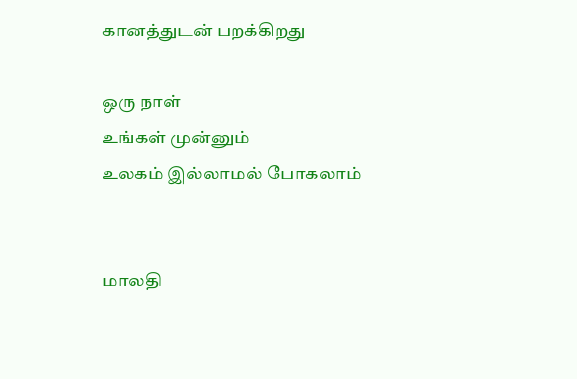கானத்துடன் பறக்கிறது

ஒரு நாள்
உங்கள் முன்னும்
உலகம் இல்லாமல் போகலாம்


மாலதி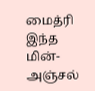மைத்ரி இந்த மின்-அஞ்சல்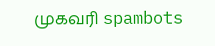முகவரி spambots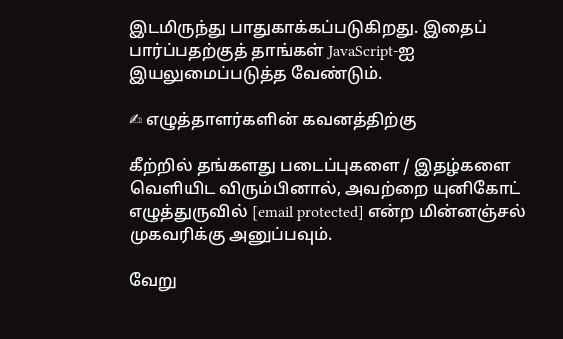இடமிருந்து பாதுகாக்கப்படுகிறது. இதைப் பார்ப்பதற்குத் தாங்கள் JavaScript-ஐ இயலுமைப்படுத்த வேண்டும்.

✍ எழுத்தாளர்களின் கவனத்திற்கு

கீற்றில் தங்களது படைப்புகளை / இதழ்களை வெளியிட விரும்பினால், அவற்றை யுனிகோட் எழுத்துருவில் [email protected] என்ற மின்னஞ்சல் முகவரிக்கு அனுப்பவும்.

வேறு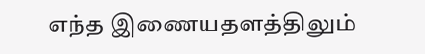எந்த இணையதளத்திலும்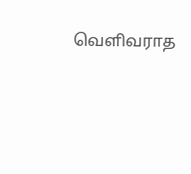வெளிவராத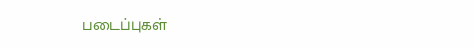படைப்புகள்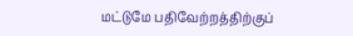மட்டுமே பதிவேற்றத்திற்குப்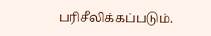பரிசீலிக்கப்படும்.